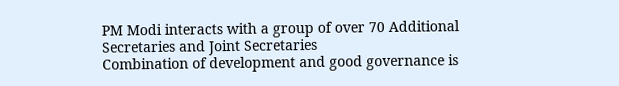PM Modi interacts with a group of over 70 Additional Secretaries and Joint Secretaries
Combination of development and good governance is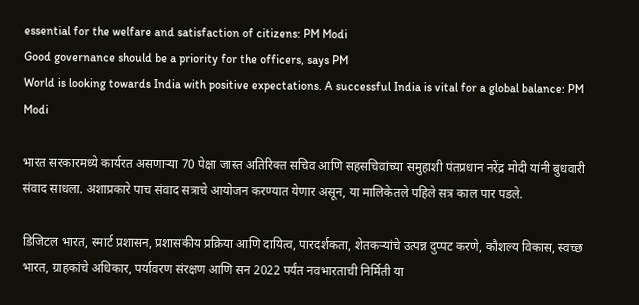essential for the welfare and satisfaction of citizens: PM Modi
Good governance should be a priority for the officers, says PM
World is looking towards India with positive expectations. A successful India is vital for a global balance: PM Modi

भारत सरकारमध्ये कार्यरत असणाऱ्या 70 पेक्षा जास्त अतिरिक्त सचिव आणि सहसचिवांच्या समुहाशी पंतप्रधान नरेंद्र मोदी यांनी बुधवारी संवाद साधला. अशाप्रकारे पाच संवाद सत्राचे आयोजन करण्यात येणार असून, या मालिकेतले पहिले सत्र काल पार पडले.

डिजिटल भारत, स्मार्ट प्रशासन, प्रशासकीय प्रक्रिया आणि दायित्व, पारदर्शकता, शेतकऱ्यांचे उत्पन्न दुप्पट करणे, कौशल्य विकास, स्वच्छ भारत, ग्राहकांचे अधिकार, पर्यावरण संरक्षण आणि सन 2022 पर्यंत नवभारताची निर्मिती या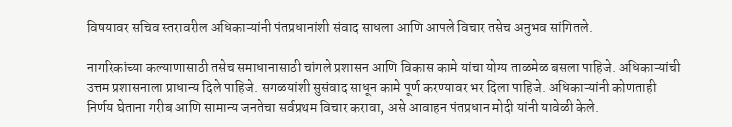विषयावर सचिव स्तरावरील अधिकाऱ्यांनी पंतप्रधानांशी संवाद साधला आणि आपले विचार तसेच अनुभव सांगितले.

नागरिकांच्या कल्याणासाठी तसेच समाधानासाठी चांगले प्रशासन आणि विकास कामे यांचा योग्य ताळमेळ बसला पाहिजे. अधिकाऱ्यांची उत्तम प्रशासनाला प्राधान्य दिले पाहिजे. सगळयांशी सुसंवाद साधून कामे पूर्ण करण्यावर भर दिला पाहिजे. अधिकाऱ्यांनी कोणताही निर्णय घेताना गरीब आणि सामान्य जनतेचा सर्वप्रथम विचार करावा, असे आवाहन पंतप्रधान मोदी यांनी यावेळी केले.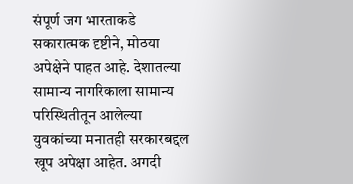संपूर्ण जग भारताकडे सकारात्मक दृष्टीने, मोठया अपेक्षेने पाहत आहे. देशातल्या सामान्‍य नागरिकाला सामान्य परिस्थितीतून आलेल्या युवकांच्या मनातही सरकारबद्दल खूप अपेक्षा आहेत. अगदी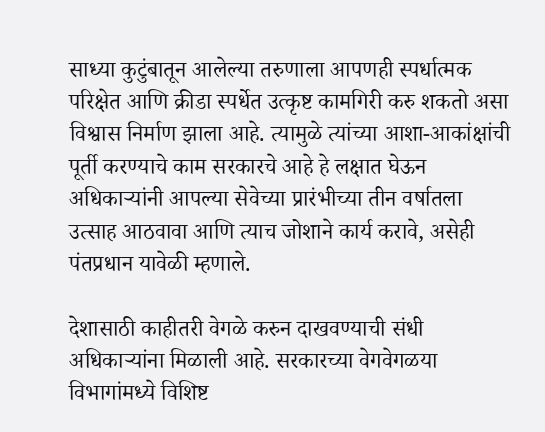साध्या कुटुंबातून आलेल्या तरुणाला आपणही स्पर्धात्मक परिक्षेत आणि क्रीडा स्पर्धेत उत्कृष्ट कामगिरी करु शकतो असा विश्वास निर्माण झाला आहे. त्यामुळे त्यांच्या आशा-आकांक्षांची पूर्ती करण्याचे काम सरकारचे आहे हे लक्षात घेऊन अधिकाऱ्यांनी आपल्या सेवेच्या प्रारंभीच्या तीन वर्षातला उत्साह आठवावा आणि त्याच जोशाने कार्य करावे, असेही पंतप्रधान यावेळी म्हणाले.

देशासाठी काहीतरी वेगळे करुन दाखवण्याची संधी अधिकाऱ्यांना मिळाली आहे. सरकारच्या वेगवेगळया विभागांमध्ये विशिष्ट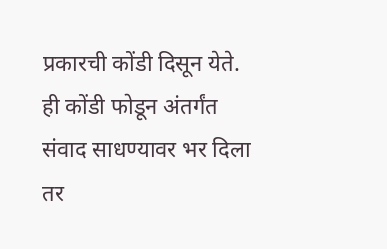प्रकारची कोंडी दिसून येते. ही कोंडी फोडून अंतर्गंत संवाद साधण्यावर भर दिला तर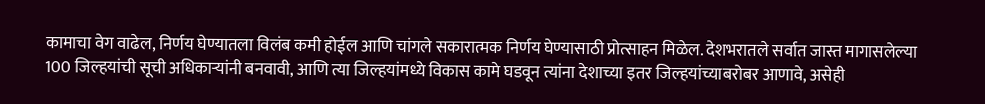कामाचा वेग वाढेल, निर्णय घेण्यातला विलंब कमी होईल आणि चांगले सकारात्मक निर्णय घेण्यासाठी प्रोत्साहन मिळेल. देशभरातले सर्वात जास्त मागासलेल्या 100 जिल्हयांची सूची अधिकाऱ्यांनी बनवावी, आणि त्या जिल्हयांमध्ये विकास कामे घडवून त्यांना देशाच्या इतर जिल्हयांच्याबरोबर आणावे, असेही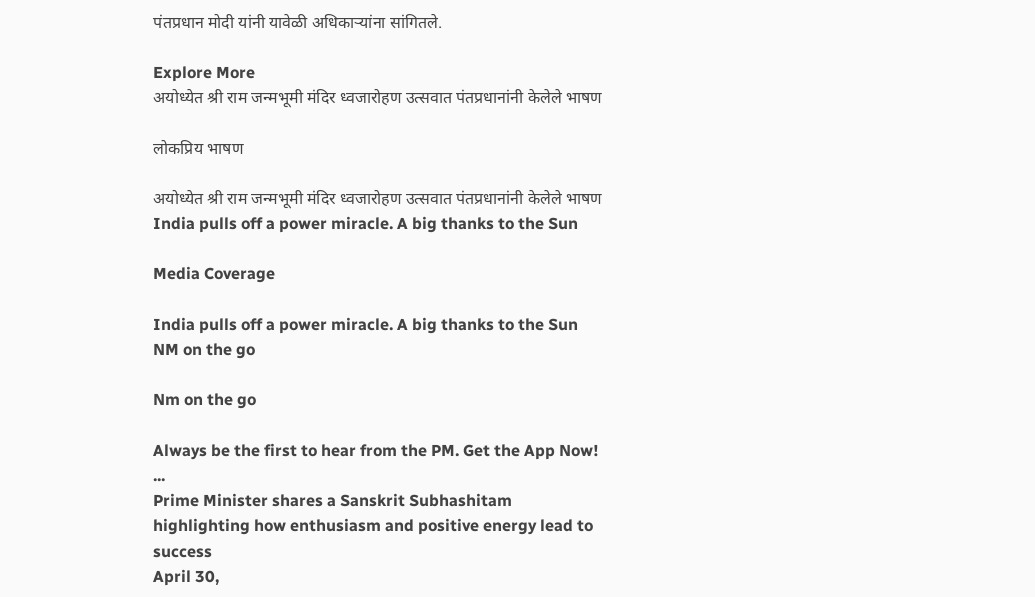पंतप्रधान मोदी यांनी यावेळी अधिकाऱ्यांना सांगितले.

Explore More
अयोध्येत श्री राम जन्मभूमी मंदिर ध्वजारोहण उत्सवात पंतप्रधानांनी केलेले भाषण

लोकप्रिय भाषण

अयोध्येत श्री राम जन्मभूमी मंदिर ध्वजारोहण उत्सवात पंतप्रधानांनी केलेले भाषण
India pulls off a power miracle. A big thanks to the Sun

Media Coverage

India pulls off a power miracle. A big thanks to the Sun
NM on the go

Nm on the go

Always be the first to hear from the PM. Get the App Now!
...
Prime Minister shares a Sanskrit Subhashitam highlighting how enthusiasm and positive energy lead to success
April 30,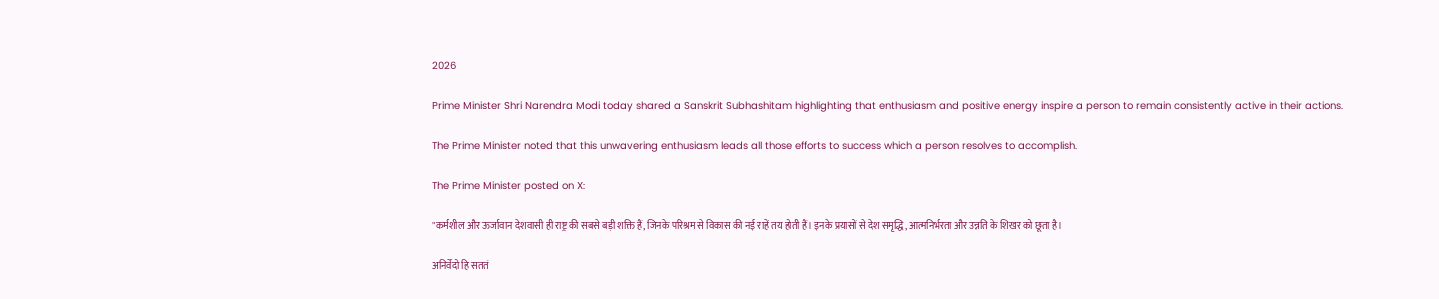2026

Prime Minister Shri Narendra Modi today shared a Sanskrit Subhashitam highlighting that enthusiasm and positive energy inspire a person to remain consistently active in their actions.

The Prime Minister noted that this unwavering enthusiasm leads all those efforts to success which a person resolves to accomplish.

The Prime Minister posted on X:

"कर्मशील और ऊर्जावान देशवासी ही राष्ट्र की सबसे बड़ी शक्ति हैं, जिनके परिश्रम से विकास की नई राहें तय होती हैं। इनके प्रयासों से देश समृद्धि, आत्मनिर्भरता और उन्नति के शिखर को छूता है।

अनिर्वेदो हि सततं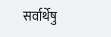सर्वार्थेषु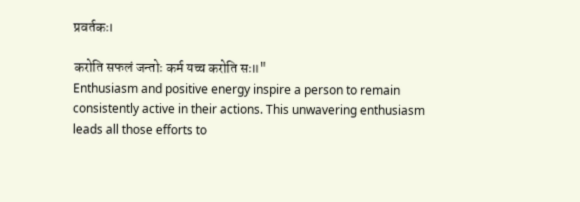प्रवर्तकः।

करोति सफलं जन्तोः कर्म यच्च करोति सः॥"
Enthusiasm and positive energy inspire a person to remain consistently active in their actions. This unwavering enthusiasm leads all those efforts to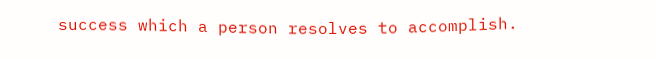success which a person resolves to accomplish.